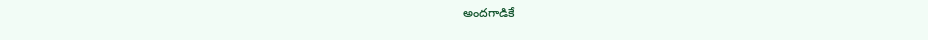అందగాడికే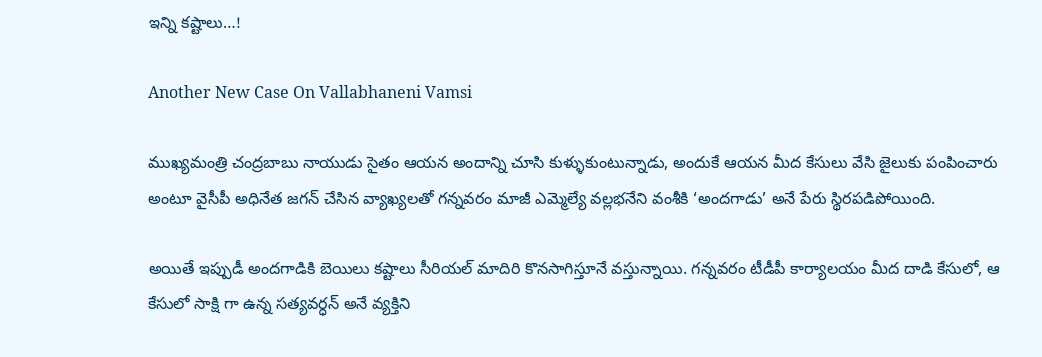ఇన్ని కష్టాలు…!

Another New Case On Vallabhaneni Vamsi

ముఖ్యమంత్రి చంద్రబాబు నాయుడు సైతం ఆయన అందాన్ని చూసి కుళ్ళుకుంటున్నాడు, అందుకే ఆయన మీద కేసులు వేసి జైలుకు పంపించారు అంటూ వైసీపీ అధినేత జగన్ చేసిన వ్యాఖ్యలతో గన్నవరం మాజీ ఎమ్మెల్యే వల్లభనేని వంశీకి ‘అందగాడు’ అనే పేరు స్థిరపడిపోయింది.

అయితే ఇప్పుడీ అందగాడికి బెయిలు కష్టాలు సీరియల్ మాదిరి కొనసాగిస్తూనే వస్తున్నాయి. గన్నవరం టీడీపీ కార్యాలయం మీద దాడి కేసులో, ఆ కేసులో సాక్షి గా ఉన్న సత్యవర్ధన్ అనే వ్యక్తిని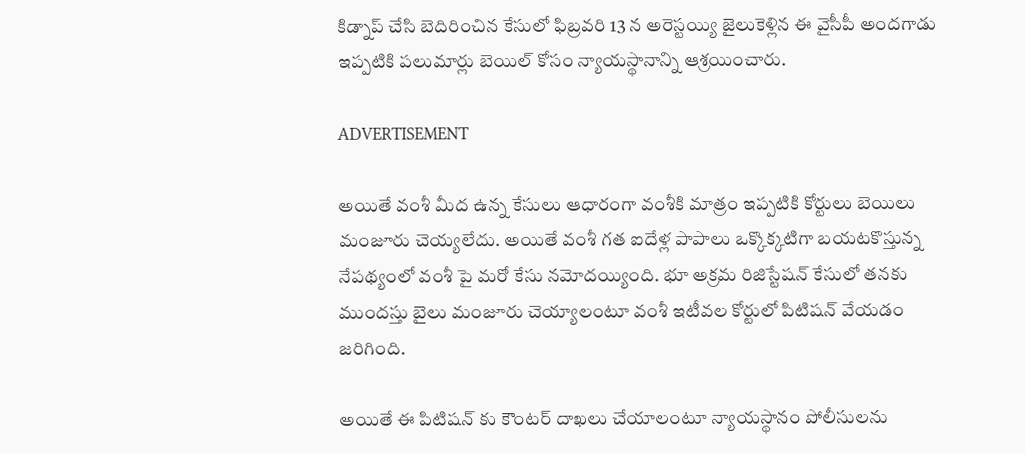కిడ్నాప్ చేసి బెదిరించిన కేసులో ఫిబ్రవరి 13 న అరెస్టయ్యి జైలుకెళ్లిన ఈ వైసీపీ అందగాడు ఇప్పటికి పలుమార్లు బెయిల్ కోసం న్యాయస్థానాన్ని ఆశ్రయించారు.

ADVERTISEMENT

అయితే వంశీ మీద ఉన్న కేసులు ఆధారంగా వంశీకి మాత్రం ఇప్పటికి కోర్టులు బెయిలు మంజూరు చెయ్యలేదు. అయితే వంశీ గత ఐదేళ్ల పాపాలు ఒక్కొక్కటిగా బయటకొస్తున్న నేపథ్యంలో వంశీ పై మరో కేసు నమోదయ్యింది. భూ అక్రమ రిజిస్టేషన్ కేసులో తనకు ముందస్తు బైలు మంజూరు చెయ్యాలంటూ వంశీ ఇటీవల కోర్టులో పిటిషన్ వేయడం జరిగింది.

అయితే ఈ పిటిషన్ కు కౌంటర్ దాఖలు చేయాలంటూ న్యాయస్థానం పోలీసులను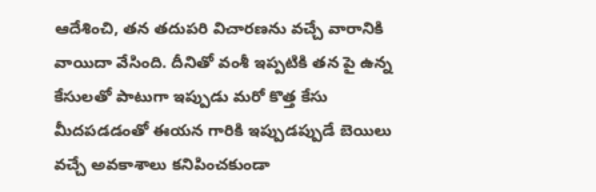ఆదేశించి, తన తదుపరి విచారణను వచ్చే వారానికి వాయిదా వేసింది. దీనితో వంశీ ఇప్పటికి తన పై ఉన్న కేసులతో పాటుగా ఇప్పుడు మరో కొత్త కేసు మీదపడడంతో ఈయన గారికి ఇప్పుడప్పుడే బెయిలు వచ్చే అవకాశాలు కనిపించకుండా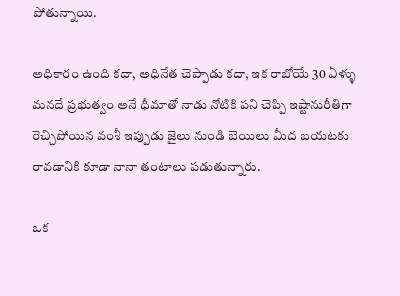పోతున్నాయి.

అధికారం ఉంది కదా, అధినేత చెప్పాడు కదా, ఇక రాబోయే 30 ఏళ్ళు మనదే ప్రభుత్వం అనే ధీమాతో నాడు నోటికి పని చెప్పి ఇష్టానురీతిగా రెచ్చిపోయిన వంశీ ఇప్పుడు జైలు నుండి బెయిలు మీద బయటకు రావడానికి కూడా నానా తంటాలు పడుతున్నారు.

ఒక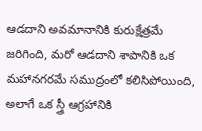ఆడదాని అవమానానికి కురుక్షేత్రమే జరిగింది, మరో ఆడదాని శాపానికి ఒక మహానగరమే సముద్రంలో కలిసిపోయింది, అలాగే ఒక స్త్రీ ఆగ్రహానికి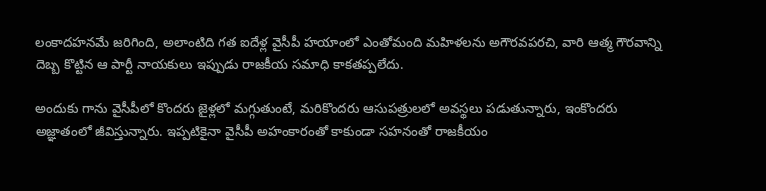లంకాదహనమే జరిగింది, అలాంటిది గత ఐదేళ్ల వైసీపీ హయాంలో ఎంతోమంది మహిళలను అగౌరవపరచి, వారి ఆత్మ గౌరవాన్ని దెబ్బ కొట్టిన ఆ పార్టీ నాయకులు ఇప్పుడు రాజకీయ సమాధి కాకతప్పలేదు.

అందుకు గాను వైసీపీలో కొందరు జైళ్లలో మగ్గుతుంటే, మరికొందరు ఆసుపత్రులలో అవస్థలు పడుతున్నారు, ఇంకొందరు అజ్ఞాతంలో జీవిస్తున్నారు. ఇప్పటికైనా వైసీపీ అహంకారంతో కాకుండా సహనంతో రాజకీయం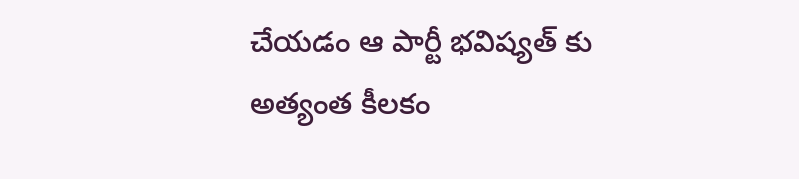చేయడం ఆ పార్టీ భవిష్యత్ కు అత్యంత కీలకం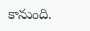కానుంది.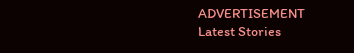ADVERTISEMENT
Latest Stories